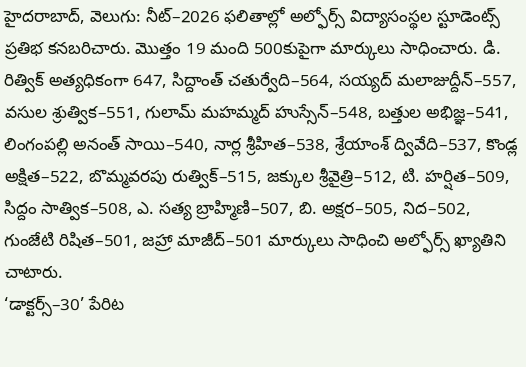హైదరాబాద్, వెలుగు: నీట్–2026 ఫలితాల్లో అల్ఫోర్స్ విద్యాసంస్థల స్టూడెంట్స్ ప్రతిభ కనబరిచారు. మొత్తం 19 మంది 500కుపైగా మార్కులు సాధించారు. డి. రిత్విక్ అత్యధికంగా 647, సిద్దాంత్ చతుర్వేది–564, సయ్యద్ మలాజుద్దీన్–557, వసుల శ్రుత్విక–551, గులామ్ మహమ్మద్ హుస్సేన్–548, బత్తుల అభిజ్ఞ–541, లింగంపల్లి అనంత్ సాయి–540, నార్ల శ్రీహిత–538, శ్రేయాంశ్ ద్వివేది–537, కొండ్ల అక్షిత–522, బొమ్మవరపు రుత్విక్–515, జక్కుల శ్రీవైత్రి–512, టి. హర్షిత–509, సిద్దం సాత్విక–508, ఎ. సత్య బ్రాహ్మిణి–507, బి. అక్షర–505, నిద–502, గుంజేటి రిషిత–501, జహ్రా మాజీద్–501 మార్కులు సాధించి అల్ఫోర్స్ ఖ్యాతిని చాటారు.
‘డాక్టర్స్–30’ పేరిట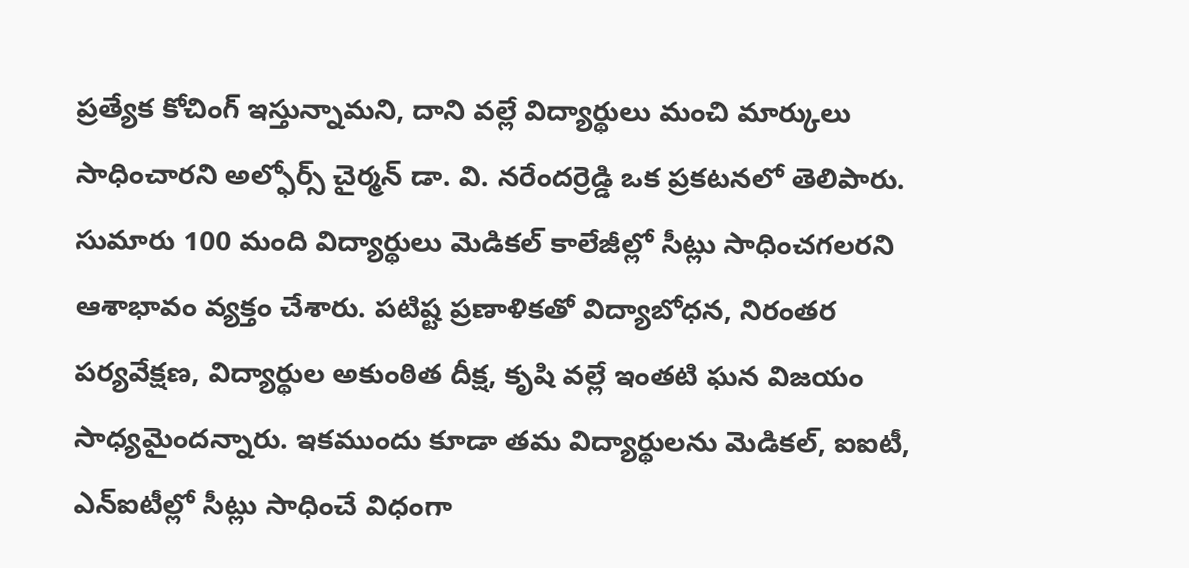ప్రత్యేక కోచింగ్ ఇస్తున్నామని, దాని వల్లే విద్యార్థులు మంచి మార్కులు సాధించారని అల్ఫోర్స్ చైర్మన్ డా. వి. నరేందర్రెడ్డి ఒక ప్రకటనలో తెలిపారు. సుమారు 100 మంది విద్యార్థులు మెడికల్ కాలేజీల్లో సీట్లు సాధించగలరని ఆశాభావం వ్యక్తం చేశారు. పటిష్ట ప్రణాళికతో విద్యాబోధన, నిరంతర పర్యవేక్షణ, విద్యార్థుల అకుంఠిత దీక్ష, కృషి వల్లే ఇంతటి ఘన విజయం సాధ్యమైందన్నారు. ఇకముందు కూడా తమ విద్యార్థులను మెడికల్, ఐఐటీ, ఎన్ఐటీల్లో సీట్లు సాధించే విధంగా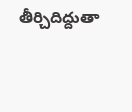తీర్చిదిద్దుతా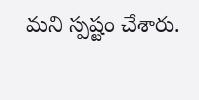మని స్పష్టం చేశారు.